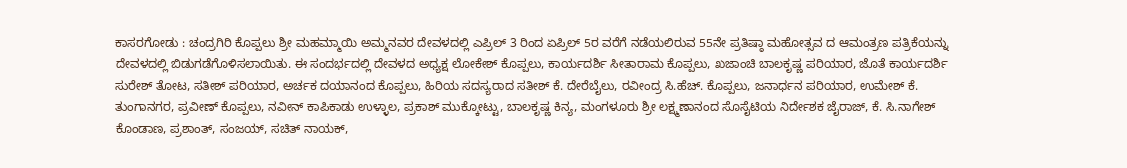ಕಾಸರಗೋಡು : ಚಂದ್ರಗಿರಿ ಕೊಪ್ಪಲು ಶ್ರೀ ಮಹಮ್ಮಾಯಿ ಅಮ್ಮನವರ ದೇವಳದಲ್ಲಿ ಎಪ್ರಿಲ್ 3 ರಿಂದ ಏಪ್ರಿಲ್ 5ರ ವರೆಗೆ ನಡೆಯಲಿರುವ 55ನೇ ಪ್ರತಿಷ್ಠಾ ಮಹೋತ್ಸವ ದ ಆಮಂತ್ರಣ ಪತ್ರಿಕೆಯನ್ನು ದೇವಳದಲ್ಲಿ ಬಿಡುಗಡೆಗೊಳಿಸಲಾಯಿತು. ಈ ಸಂದರ್ಭದಲ್ಲಿ ದೇವಳದ ಅಧ್ಯಕ್ಷ ಲೋಕೇಶ್ ಕೊಪ್ಪಲು, ಕಾರ್ಯದರ್ಶಿ ಸೀತಾರಾಮ ಕೊಪ್ಪಲು, ಖಜಾಂಚಿ ಬಾಲಕೃಷ್ಣ ಪರಿಯಾರ, ಜೊತೆ ಕಾರ್ಯದರ್ಶಿ ಸುರೇಶ್ ತೋಟ, ಸತೀಶ್ ಪರಿಯಾರ, ಅರ್ಚಕ ದಯಾನಂದ ಕೊಪ್ಪಲು, ಹಿರಿಯ ಸದಸ್ಯರಾದ ಸತೀಶ್ ಕೆ. ದೇರೆಬೈಲು, ರವೀಂದ್ರ ಸಿ.ಹೆಚ್. ಕೊಪ್ಪಲು, ಜನಾರ್ಧನ ಪರಿಯಾರ, ಉಮೇಶ್ ಕೆ. ತುಂಗಾನಗರ, ಪ್ರವೀಣ್ ಕೊಪ್ಪಲು, ನವೀನ್ ಕಾಪಿಕಾಡು ಉಳ್ಳಾಲ, ಪ್ರಕಾಶ್ ಮುಕ್ಕೋಟ್ಟು, ಬಾಲಕೃಷ್ಣ ಕಿನ್ಯ, ಮಂಗಳೂರು ಶ್ರೀ ಲಕ್ಷ್ಮಣಾನಂದ ಸೊಸೈಟಿಯ ನಿರ್ದೇಶಕ ಜೈರಾಜ್, ಕೆ. ಸಿ.ನಾಗೇಶ್ ಕೊಂಡಾಣ, ಪ್ರಶಾಂತ್, ಸಂಜಯ್, ಸಚಿತ್ ನಾಯಕ್,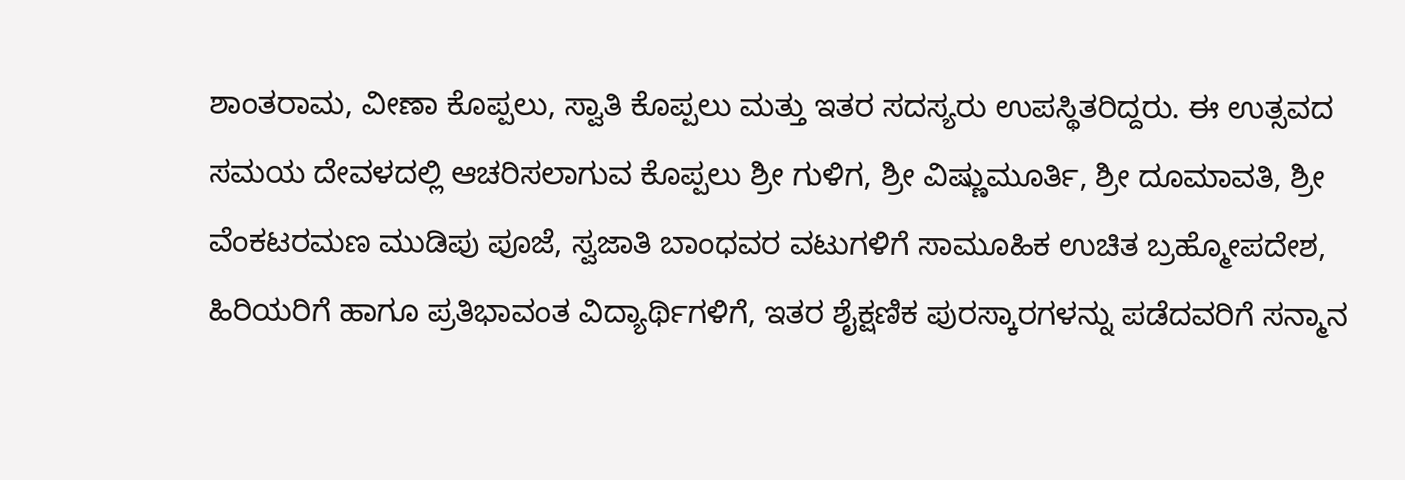ಶಾಂತರಾಮ, ವೀಣಾ ಕೊಪ್ಪಲು, ಸ್ವಾತಿ ಕೊಪ್ಪಲು ಮತ್ತು ಇತರ ಸದಸ್ಯರು ಉಪಸ್ಥಿತರಿದ್ದರು. ಈ ಉತ್ಸವದ ಸಮಯ ದೇವಳದಲ್ಲಿ ಆಚರಿಸಲಾಗುವ ಕೊಪ್ಪಲು ಶ್ರೀ ಗುಳಿಗ, ಶ್ರೀ ವಿಷ್ಣುಮೂರ್ತಿ, ಶ್ರೀ ದೂಮಾವತಿ, ಶ್ರೀ ವೆಂಕಟರಮಣ ಮುಡಿಪು ಪೂಜೆ, ಸ್ವಜಾತಿ ಬಾಂಧವರ ವಟುಗಳಿಗೆ ಸಾಮೂಹಿಕ ಉಚಿತ ಬ್ರಹ್ಮೋಪದೇಶ, ಹಿರಿಯರಿಗೆ ಹಾಗೂ ಪ್ರತಿಭಾವಂತ ವಿದ್ಯಾರ್ಥಿಗಳಿಗೆ, ಇತರ ಶೈಕ್ಷಣಿಕ ಪುರಸ್ಕಾರಗಳನ್ನು ಪಡೆದವರಿಗೆ ಸನ್ಮಾನ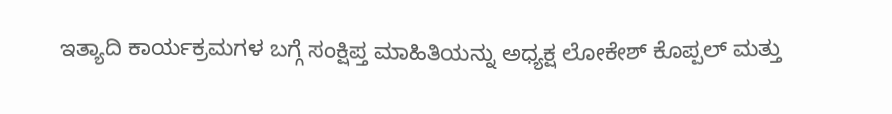ಇತ್ಯಾದಿ ಕಾರ್ಯಕ್ರಮಗಳ ಬಗ್ಗೆ ಸಂಕ್ಷಿಪ್ತ ಮಾಹಿತಿಯನ್ನು ಅಧ್ಯಕ್ಷ ಲೋಕೇಶ್ ಕೊಪ್ಪಲ್ ಮತ್ತು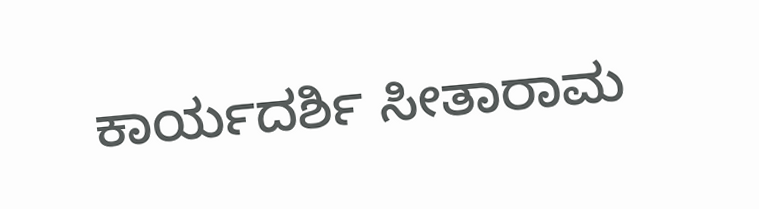ಕಾರ್ಯದರ್ಶಿ ಸೀತಾರಾಮ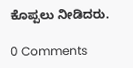ಕೊಪ್ಪಲು ನೀಡಿದರು.

0 Comments